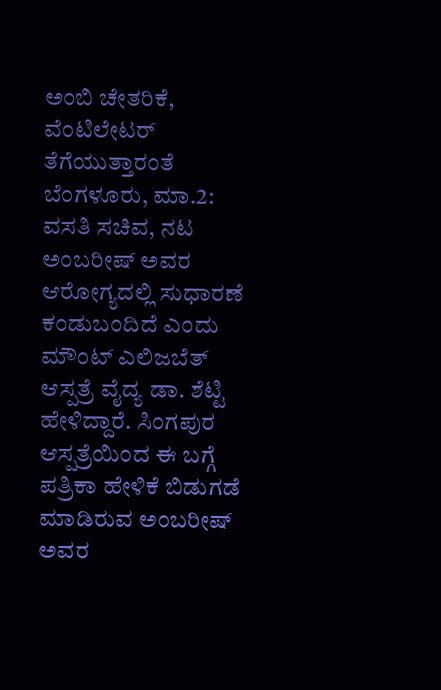ಅಂಬಿ ಚೇತರಿಕೆ, ವೆಂಟಿಲೇಟರ್ ತೆಗೆಯುತ್ತಾರಂತೆ
ಬೆಂಗಳೂರು, ಮಾ.2: ವಸತಿ ಸಚಿವ, ನಟ ಅಂಬರೀಷ್ ಅವರ ಆರೋಗ್ಯದಲ್ಲಿ ಸುಧಾರಣೆ ಕಂಡುಬಂದಿದೆ ಎಂದು ಮೌಂಟ್ ಎಲಿಜಬೆತ್ ಆಸ್ಪತ್ರೆ ವೈದ್ಯ ಡಾ. ಶೆಟ್ಟಿ ಹೇಳಿದ್ದಾರೆ. ಸಿಂಗಪುರ ಆಸ್ಪತ್ರೆಯಿಂದ ಈ ಬಗ್ಗೆ ಪತ್ರಿಕಾ ಹೇಳಿಕೆ ಬಿಡುಗಡೆ ಮಾಡಿರುವ ಅಂಬರೀಷ್ ಅವರ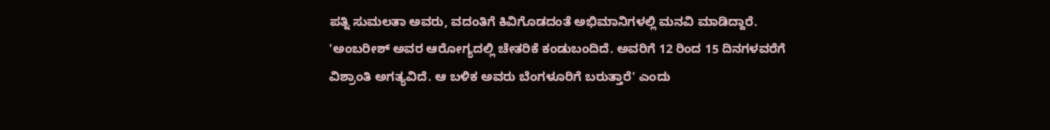ಪತ್ನಿ ಸುಮಲತಾ ಅವರು, ವದಂತಿಗೆ ಕಿವಿಗೊಡದಂತೆ ಅಭಿಮಾನಿಗಳಲ್ಲಿ ಮನವಿ ಮಾಡಿದ್ದಾರೆ. 'ಅಂಬರೀಶ್ ಅವರ ಆರೋಗ್ಯದಲ್ಲಿ ಚೇತರಿಕೆ ಕಂಡುಬಂದಿದೆ. ಅವರಿಗೆ 12 ರಿಂದ 15 ದಿನಗಳವರೆಗೆ ವಿಶ್ರಾಂತಿ ಅಗತ್ಯವಿದೆ. ಆ ಬಳಿಕ ಅವರು ಬೆಂಗಳೂರಿಗೆ ಬರುತ್ತಾರೆ' ಎಂದು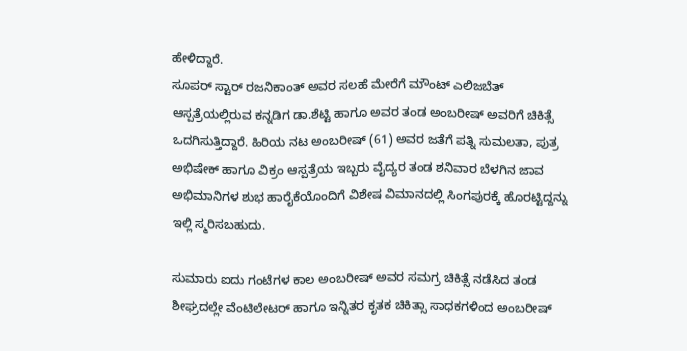ಹೇಳಿದ್ದಾರೆ.
ಸೂಪರ್ ಸ್ಟಾರ್ ರಜನಿಕಾಂತ್ ಅವರ ಸಲಹೆ ಮೇರೆಗೆ ಮೌಂಟ್ ಎಲಿಜಬೆತ್ ಆಸ್ಪತ್ರೆಯಲ್ಲಿರುವ ಕನ್ನಡಿಗ ಡಾ.ಶೆಟ್ಟಿ ಹಾಗೂ ಅವರ ತಂಡ ಅಂಬರೀಷ್ ಅವರಿಗೆ ಚಿಕಿತ್ಸೆ ಒದಗಿಸುತ್ತಿದ್ದಾರೆ. ಹಿರಿಯ ನಟ ಅಂಬರೀಷ್ (61) ಅವರ ಜತೆಗೆ ಪತ್ನಿ ಸುಮಲತಾ, ಪುತ್ರ ಅಭಿಷೇಕ್ ಹಾಗೂ ವಿಕ್ರಂ ಆಸ್ಪತ್ರೆಯ ಇಬ್ಬರು ವೈದ್ಯರ ತಂಡ ಶನಿವಾರ ಬೆಳಗಿನ ಜಾವ ಅಭಿಮಾನಿಗಳ ಶುಭ ಹಾರೈಕೆಯೊಂದಿಗೆ ವಿಶೇಷ ವಿಮಾನದಲ್ಲಿ ಸಿಂಗಪುರಕ್ಕೆ ಹೊರಟ್ಟಿದ್ದನ್ನು ಇಲ್ಲಿ ಸ್ಮರಿಸಬಹುದು.

ಸುಮಾರು ಐದು ಗಂಟೆಗಳ ಕಾಲ ಅಂಬರೀಷ್ ಅವರ ಸಮಗ್ರ ಚಿಕಿತ್ಸೆ ನಡೆಸಿದ ತಂಡ ಶೀಘ್ರದಲ್ಲೇ ವೆಂಟಿಲೇಟರ್ ಹಾಗೂ ಇನ್ನಿತರ ಕೃತಕ ಚಿಕಿತ್ಸಾ ಸಾಧಕಗಳಿಂದ ಅಂಬರೀಷ್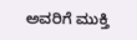ಅವರಿಗೆ ಮುಕ್ತಿ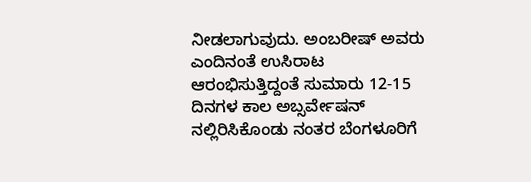ನೀಡಲಾಗುವುದು. ಅಂಬರೀಷ್ ಅವರು ಎಂದಿನಂತೆ ಉಸಿರಾಟ ಆರಂಭಿಸುತ್ತಿದ್ದಂತೆ ಸುಮಾರು 12-15 ದಿನಗಳ ಕಾಲ ಅಬ್ಸರ್ವೇಷನ್ ನಲ್ಲಿರಿಸಿಕೊಂಡು ನಂತರ ಬೆಂಗಳೂರಿಗೆ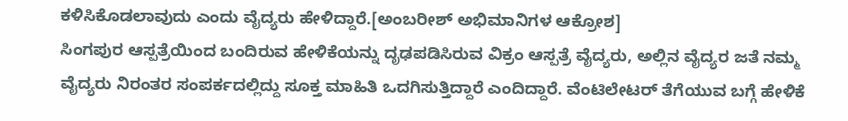ಕಳಿಸಿಕೊಡಲಾವುದು ಎಂದು ವೈದ್ಯರು ಹೇಳಿದ್ದಾರೆ.[ಅಂಬರೀಶ್ ಅಭಿಮಾನಿಗಳ ಆಕ್ರೋಶ]
ಸಿಂಗಪುರ ಆಸ್ಪತ್ರೆಯಿಂದ ಬಂದಿರುವ ಹೇಳಿಕೆಯನ್ನು ದೃಢಪಡಿಸಿರುವ ವಿಕ್ರಂ ಆಸ್ಪತ್ರೆ ವೈದ್ಯರು, ಅಲ್ಲಿನ ವೈದ್ಯರ ಜತೆ ನಮ್ಮ ವೈದ್ಯರು ನಿರಂತರ ಸಂಪರ್ಕದಲ್ಲಿದ್ದು ಸೂಕ್ತ ಮಾಹಿತಿ ಒದಗಿಸುತ್ತಿದ್ದಾರೆ ಎಂದಿದ್ದಾರೆ. ವೆಂಟಿಲೇಟರ್ ತೆಗೆಯುವ ಬಗ್ಗೆ ಹೇಳಿಕೆ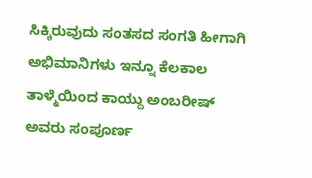ಸಿಕ್ಕಿರುವುದು ಸಂತಸದ ಸಂಗತಿ ಹೀಗಾಗಿ ಅಭಿಮಾನಿಗಳು ಇನ್ನೂ ಕೆಲಕಾಲ ತಾಳ್ಮೆಯಿಂದ ಕಾಯ್ದು ಅಂಬರೀಷ್ ಅವರು ಸಂಪೂರ್ಣ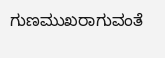ಗುಣಮುಖರಾಗುವಂತೆ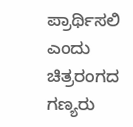ಪ್ರಾರ್ಥಿಸಲಿ ಎಂದು ಚಿತ್ರರಂಗದ ಗಣ್ಯರು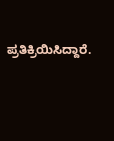ಪ್ರತಿಕ್ರಿಯಿಸಿದ್ದಾರೆ.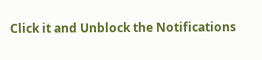Click it and Unblock the Notifications